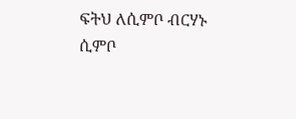ፍትህ ለሲምቦ ብርሃኑ
ሲምቦ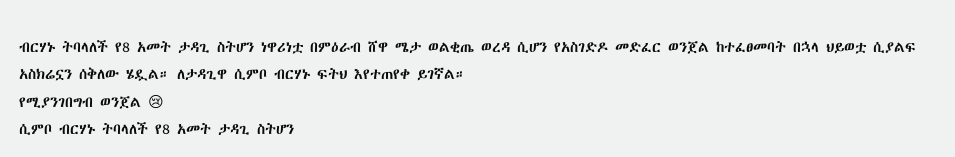ብርሃኑ ትባላለች የ8 አመት ታዳጊ ስትሆን ነዋሪነቷ በምዕራብ ሸዋ ሜታ ወልቂጤ ወረዳ ሲሆን የአስገድዶ መድፈር ወንጀል ከተፈፀመባት በኋላ ህይወቷ ሲያልፍ አስክሬኗን ሰቅለው ሄዷል። ለታዳጊዋ ሲምቦ ብርሃኑ ፍትህ እየተጠየቀ ይገኛል።
የሚያንገበግብ ወንጀል 😢
ሲምቦ ብርሃኑ ትባላለች የ8 አመት ታዳጊ ስትሆን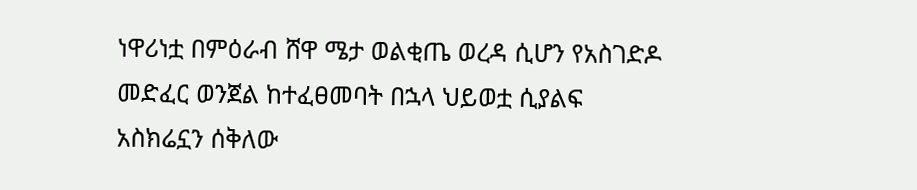ነዋሪነቷ በምዕራብ ሸዋ ሜታ ወልቂጤ ወረዳ ሲሆን የአስገድዶ መድፈር ወንጀል ከተፈፀመባት በኋላ ህይወቷ ሲያልፍ አስክሬኗን ሰቅለው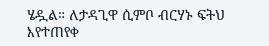ሄዷል። ለታዳጊዋ ሲምቦ ብርሃኑ ፍትህ እየተጠየቀ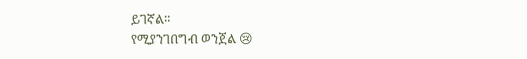ይገኛል።
የሚያንገበግብ ወንጀል 😢